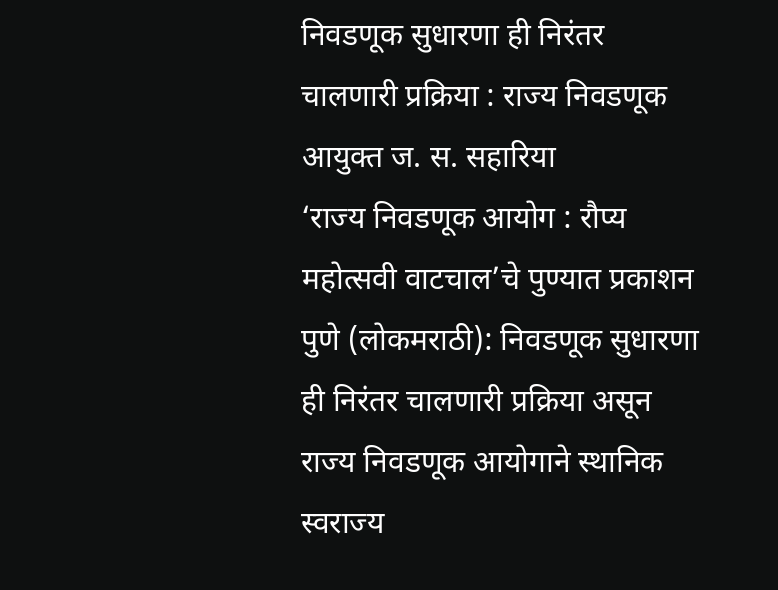निवडणूक सुधारणा ही निरंतर चालणारी प्रक्रिया : राज्य निवडणूक आयुक्त ज. स. सहारिया
‘राज्य निवडणूक आयोग : रौप्य महोत्सवी वाटचाल’चे पुण्यात प्रकाशन
पुणे (लोकमराठी): निवडणूक सुधारणा ही निरंतर चालणारी प्रक्रिया असून राज्य निवडणूक आयोगाने स्थानिक स्वराज्य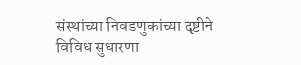संस्थांच्या निवडणुकांच्या दृष्टीने विविध सुधारणा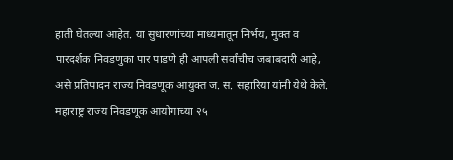हाती घेतल्या आहेत. या सुधारणांच्या माध्यमातून निर्भय, मुक्त व पारदर्शक निवडणुका पार पाडणे ही आपली सर्वांचीच जबाबदारी आहे, असे प्रतिपादन राज्य निवडणूक आयुक्त ज. स. सहारिया यांनी येथे केले.
महाराष्ट्र राज्य निवडणूक आयोगाच्या २५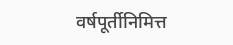वर्षपूर्तीनिमित्त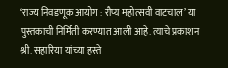‘राज्य निवडणूक आयोग : रौप्य महोत्सवी वाटचाल’ या पुस्तकाची निर्मिती करण्यात आली आहे. त्याचे प्रकाशन श्री. सहारिया यांच्या हस्ते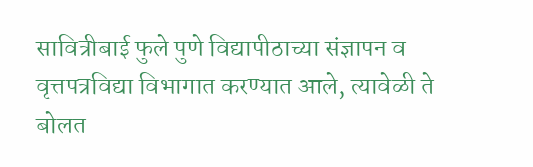सावित्रीबाई फुले पुणे विद्यापीठाच्या संज्ञापन व वृत्तपत्रविद्या विभागात करण्यात आले, त्यावेळी ते बोलत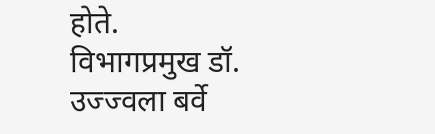होते. विभागप्रमुख डॉ. उज्ज्वला बर्वे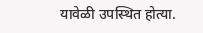यावेळी उपस्थित होत्या.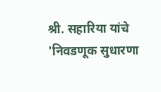श्री. सहारिया यांचे 'निवडणूक सुधारणा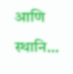आणि स्थानि...